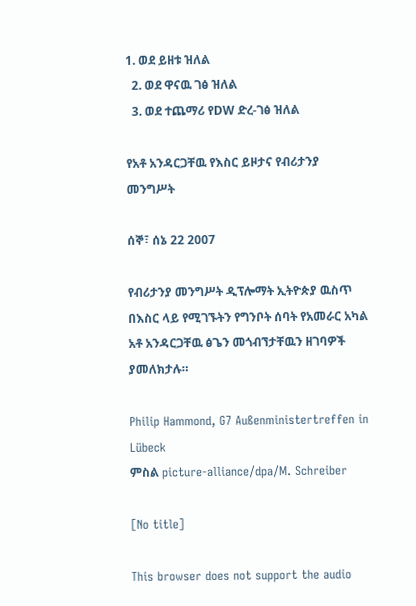1. ወደ ይዘቱ ዝለል
  2. ወደ ዋናዉ ገፅ ዝለል
  3. ወደ ተጨማሪ የDW ድረ-ገፅ ዝለል

የአቶ አንዳርጋቸዉ የእስር ይዞታና የብሪታንያ መንግሥት

ሰኞ፣ ሰኔ 22 2007

የብሪታንያ መንግሥት ዲፕሎማት ኢትዮጵያ ዉስጥ በእስር ላይ የሚገኙትን የግንቦት ሰባት የአመራር አካል አቶ አንዳርጋቸዉ ፅጌን መጎብኘታቸዉን ዘገባዎች ያመለክታሉ።

Philip Hammond, G7 Außenministertreffen in Lübeck
ምስል picture-alliance/dpa/M. Schreiber

[No title]

This browser does not support the audio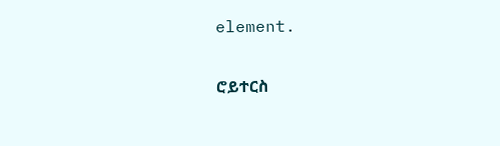element.

ሮይተርስ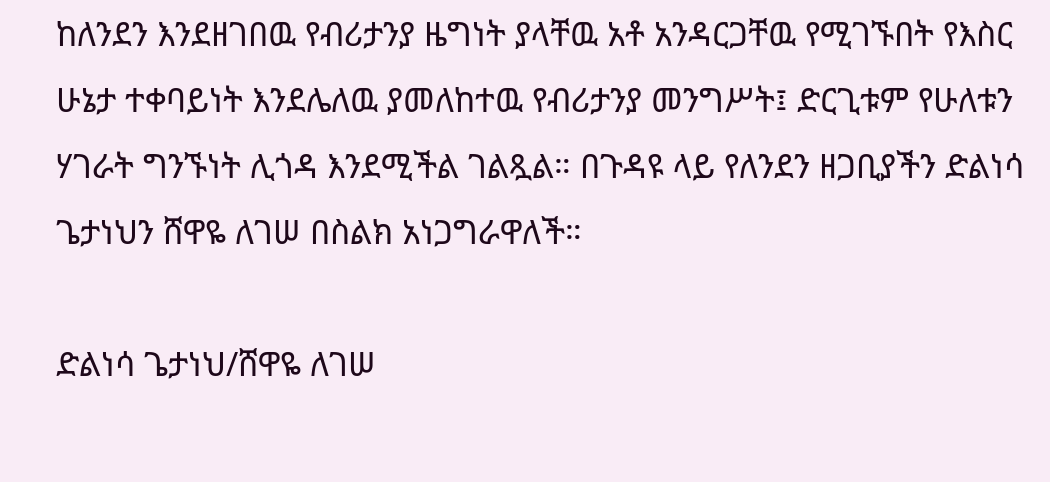ከለንደን እንደዘገበዉ የብሪታንያ ዜግነት ያላቸዉ አቶ አንዳርጋቸዉ የሚገኙበት የእስር ሁኔታ ተቀባይነት እንደሌለዉ ያመለከተዉ የብሪታንያ መንግሥት፤ ድርጊቱም የሁለቱን ሃገራት ግንኙነት ሊጎዳ እንደሚችል ገልጿል። በጉዳዩ ላይ የለንደን ዘጋቢያችን ድልነሳ ጌታነህን ሸዋዬ ለገሠ በስልክ አነጋግራዋለች።

ድልነሳ ጌታነህ/ሸዋዬ ለገሠ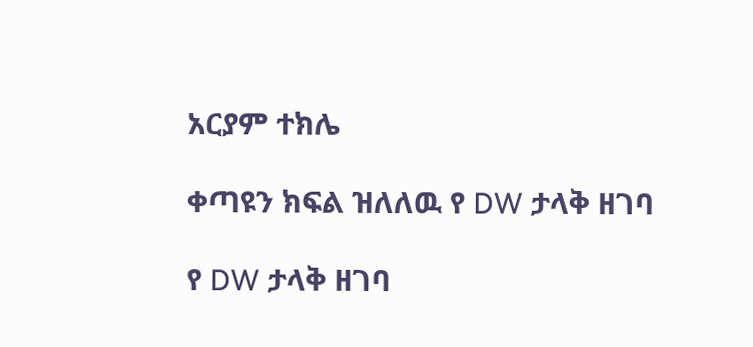አርያም ተክሌ

ቀጣዩን ክፍል ዝለለዉ የ DW ታላቅ ዘገባ

የ DW ታላቅ ዘገባ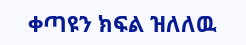ቀጣዩን ክፍል ዝለለዉ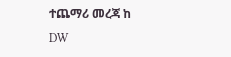ተጨማሪ መረጃ ከ DW